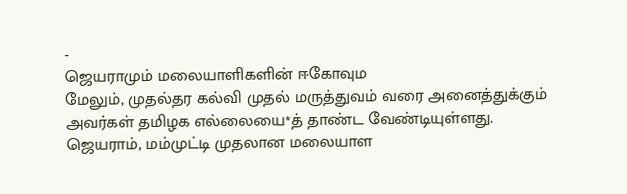-
ஜெயராமும் மலையாளிகளின் ஈகோவும
மேலும், முதல்தர கல்வி முதல் மருத்துவம் வரை அனைத்துக்கும் அவர்கள் தமிழக எல்லையை*த் தாண்ட வேண்டியுள்ளது. ஜெயராம், மம்முட்டி முதலான மலையாள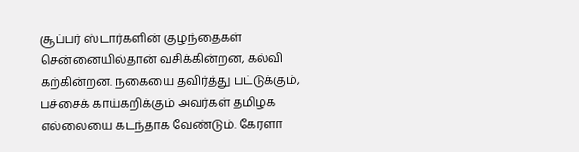சூப்பர் ஸ்டார்களின் குழந்தைகள் சென்னையில்தான் வசிக்கின்றன, கல்வி கற்கின்றன. நகையை தவிர்த்து பட்டுக்கும், பச்சைக் காய்கறிக்கும் அவர்கள் தமிழக எல்லையை கடந்தாக வேண்டும். கேரளா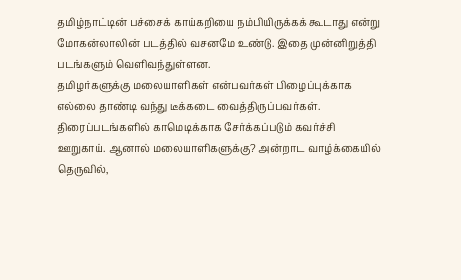தமிழ்நாட்டின் பச்சைக் காய்கறியை நம்பியிருக்கக் கூடாது என்று மோகன்லாலின் படத்தில் வசனமே உண்டு. இதை முன்னிறுத்தி படங்களும் வெளிவந்துள்ளன.
தமிழர்களுக்கு மலையாளிகள் என்பவர்கள் பிழைப்புக்காக எல்லை தாண்டி வந்து டீக்கடை வைத்திருப்பவர்கள். திரைப்படங்களில் காமெடிக்காக சேர்க்கப்படும் கவர்ச்சி ஊறுகாய். ஆனால் மலையாளிகளுக்கு? அன்றாட வாழ்க்கையில் தெருவில்,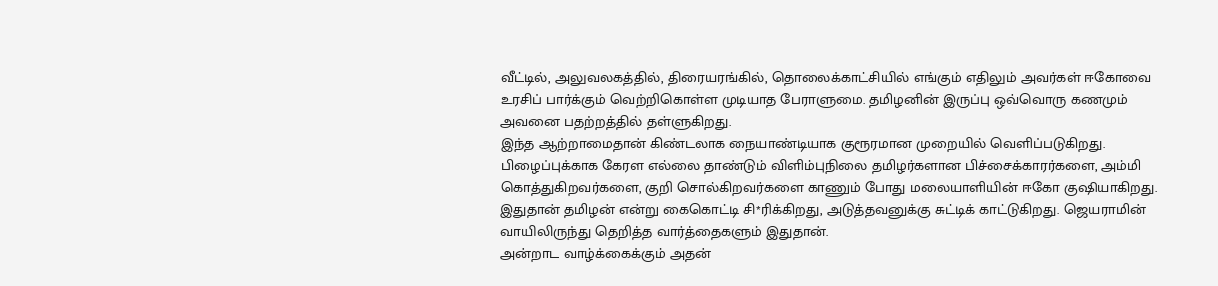வீட்டில், அலுவலகத்தில், திரையரங்கில், தொலைக்காட்சியில் எங்கும் எதிலும் அவர்கள் ஈகோவை உரசிப் பார்க்கும் வெற்றிகொள்ள முடியாத பேராளுமை. தமிழனின் இருப்பு ஒவ்வொரு கணமும் அவனை பதற்றத்தில் தள்ளுகிறது.
இந்த ஆற்றாமைதான் கிண்டலாக நையாண்டியாக குரூரமான முறையில் வெளிப்படுகிறது. பிழைப்புக்காக கேரள எல்லை தாண்டும் விளிம்புநிலை தமிழர்களான பிச்சைக்காரர்களை, அம்மி கொத்துகிறவர்களை, குறி சொல்கிறவர்களை காணும் போது மலையாளியின் ஈகோ குஷியாகிறது. இதுதான் தமிழன் என்று கைகொட்டி சி*ரிக்கிறது, அடுத்தவனுக்கு சுட்டிக் காட்டுகிறது. ஜெயராமின் வாயிலிருந்து தெறித்த வார்த்தைகளும் இதுதான்.
அன்றாட வாழ்க்கைக்கும் அதன்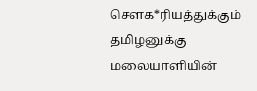சௌக*ரியத்துக்கும் தமிழனுக்கு மலையாளியின்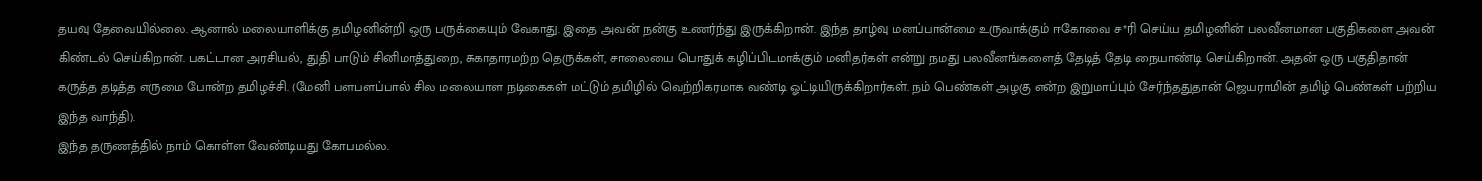தயவு தேவையில்லை. ஆனால் மலையாளிக்கு தமிழனின்றி ஒரு பருக்கையும் வேகாது. இதை அவன் நன்கு உணர்ந்து இருக்கிறான். இந்த தாழ்வு மனப்பான்மை உருவாக்கும் ஈகோவை ச*ரி செய்ய தமிழனின் பலவீனமான பகுதிகளை அவன் கிண்டல் செய்கிறான். பகட்டான அரசியல், துதி பாடும் சினிமாத்துறை, சுகாதாரமற்ற தெருக்கள், சாலையை பொதுக் கழிப்பிடமாக்கும் மனிதர்கள் என்று நமது பலவீனங்களைத் தேடித் தேடி நையாண்டி செய்கிறான். அதன் ஒரு பகுதிதான் கருத்த தடித்த எருமை போன்ற தமிழச்சி. (மேனி பளபளப்பால் சில மலையாள நடிகைகள் மட்டும் தமிழில் வெற்றிகரமாக வண்டி ஓட்டியிருக்கிறார்கள். நம் பெண்கள் அழகு என்ற இறுமாப்பும் சேர்ந்ததுதான் ஜெயராமின் தமிழ் பெண்கள் பற்றிய இந்த வாந்தி).
இந்த தருணத்தில் நாம் கொள்ள வேண்டியது கோபமல்ல.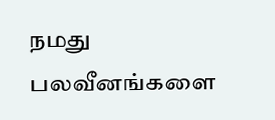நமது பலவீனங்களை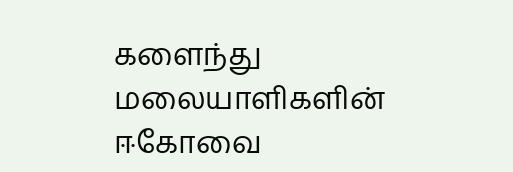களைந்து மலையாளிகளின் ஈகோவை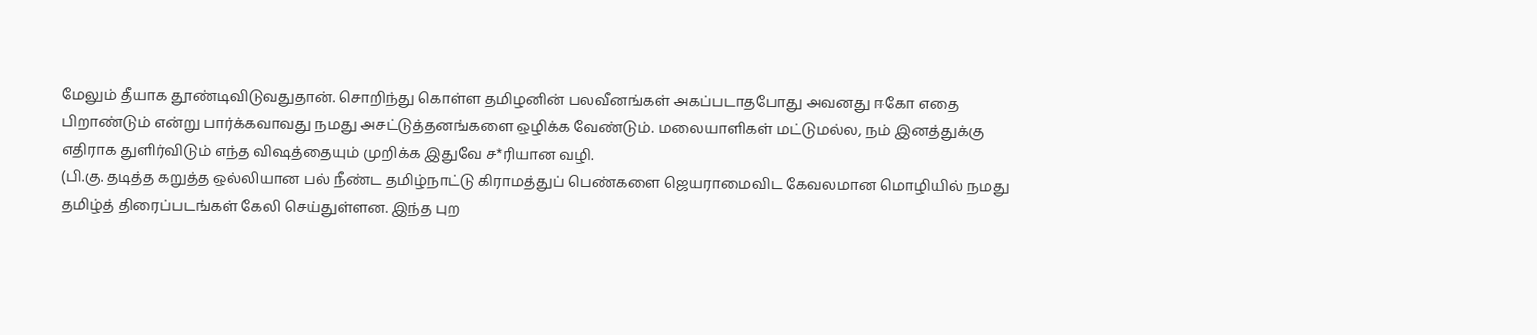மேலும் தீயாக தூண்டிவிடுவதுதான். சொறிந்து கொள்ள தமிழனின் பலவீனங்கள் அகப்படாதபோது அவனது ஈகோ எதை பிறாண்டும் என்று பார்க்கவாவது நமது அசட்டுத்தனங்களை ஒழிக்க வேண்டும். மலையாளிகள் மட்டுமல்ல, நம் இனத்துக்கு எதிராக துளிர்விடும் எந்த விஷத்தையும் முறிக்க இதுவே ச*ரியான வழி.
(பி.கு. தடித்த கறுத்த ஒல்லியான பல் நீண்ட தமிழ்நாட்டு கிராமத்துப் பெண்களை ஜெயராமைவிட கேவலமான மொழியில் நமது தமிழ்த் திரைப்படங்கள் கேலி செய்துள்ளன. இந்த புற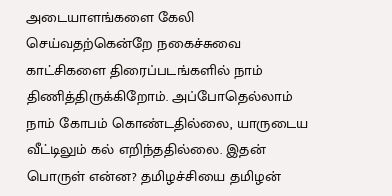அடையாளங்களை கேலி செய்வதற்கென்றே நகைச்சுவை காட்சிகளை திரைப்படங்களில் நாம் திணித்திருக்கிறோம். அப்போதெல்லாம் நாம் கோபம் கொண்டதில்லை, யாருடைய வீட்டிலும் கல் எறிந்ததில்லை. இதன் பொருள் என்ன? தமிழச்சியை தமிழன்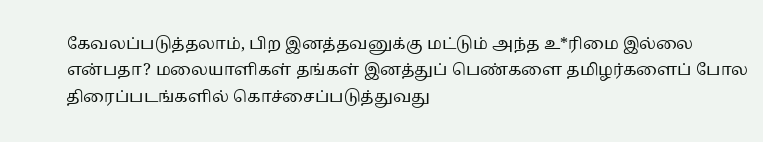கேவலப்படுத்தலாம், பிற இனத்தவனுக்கு மட்டும் அந்த உ*ரிமை இல்லை என்பதா? மலையாளிகள் தங்கள் இனத்துப் பெண்களை தமிழர்களைப் போல திரைப்படங்களில் கொச்சைப்படுத்துவது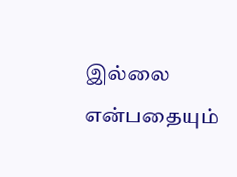இல்லை என்பதையும்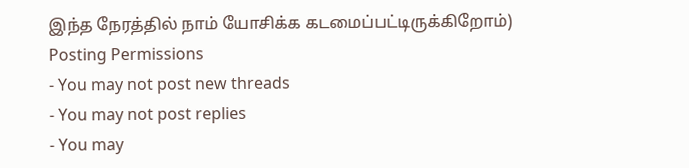இந்த நேரத்தில் நாம் யோசிக்க கடமைப்பட்டிருக்கிறோம்)
Posting Permissions
- You may not post new threads
- You may not post replies
- You may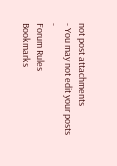not post attachments
- You may not edit your posts
-
Forum Rules
Bookmarks